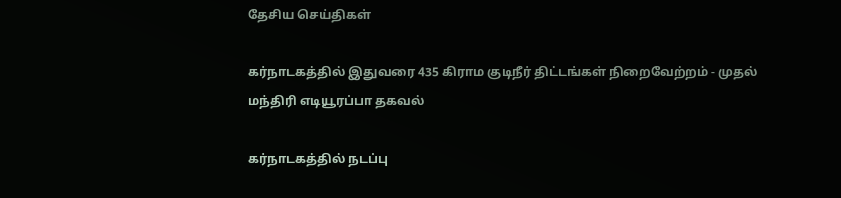தேசிய செய்திகள்

கர்நாடகத்தில் இதுவரை 435 கிராம குடிநீர் திட்டங்கள் நிறைவேற்றம் - முதல் மந்திரி எடியூரப்பா தகவல்

கர்நாடகத்தில் நடப்பு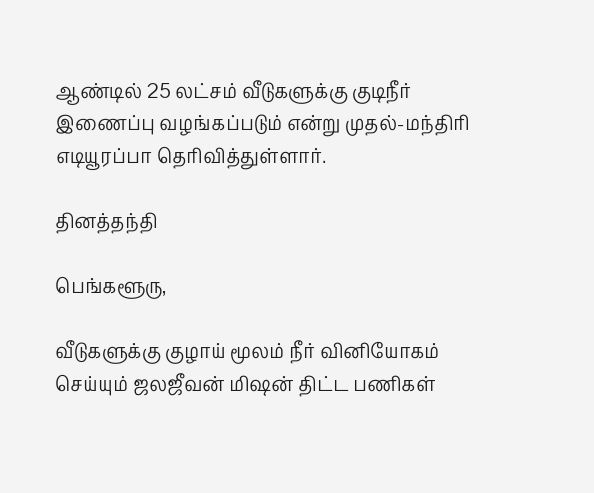ஆண்டில் 25 லட்சம் வீடுகளுக்கு குடிநீர் இணைப்பு வழங்கப்படும் என்று முதல்-மந்திரி எடியூரப்பா தெரிவித்துள்ளார்.

தினத்தந்தி

பெங்களூரு,

வீடுகளுக்கு குழாய் மூலம் நீர் வினியோகம் செய்யும் ஜலஜீவன் மிஷன் திட்ட பணிகள்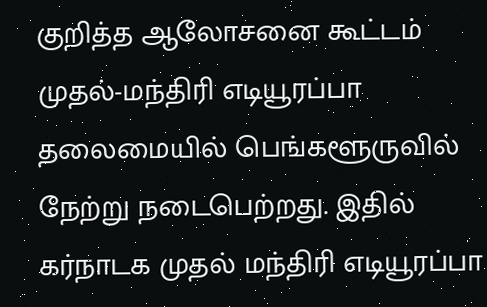குறித்த ஆலோசனை கூட்டம் முதல்-மந்திரி எடியூரப்பா தலைமையில் பெங்களூருவில் நேற்று நடைபெற்றது. இதில் கர்நாடக முதல் மந்திரி எடியூரப்பா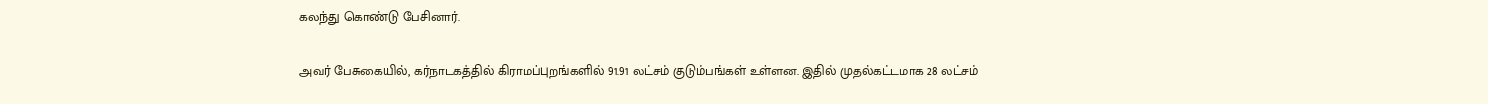கலந்து கொண்டு பேசினார்.

அவர் பேசுகையில், கர்நாடகத்தில் கிராமப்புறங்களில் 91.91 லட்சம் குடும்பங்கள் உள்ளன. இதில் முதல்கட்டமாக 28 லட்சம்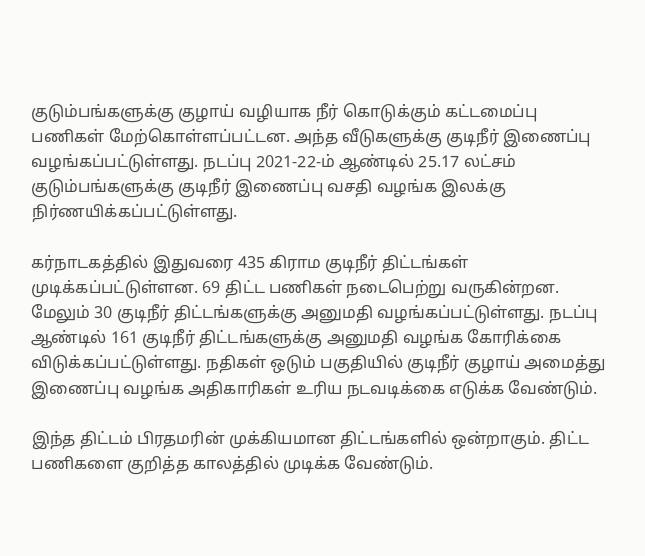குடும்பங்களுக்கு குழாய் வழியாக நீர் கொடுக்கும் கட்டமைப்பு பணிகள் மேற்கொள்ளப்பட்டன. அந்த வீடுகளுக்கு குடிநீர் இணைப்பு வழங்கப்பட்டுள்ளது. நடப்பு 2021-22-ம் ஆண்டில் 25.17 லட்சம் குடும்பங்களுக்கு குடிநீர் இணைப்பு வசதி வழங்க இலக்கு நிர்ணயிக்கப்பட்டுள்ளது.

கர்நாடகத்தில் இதுவரை 435 கிராம குடிநீர் திட்டங்கள் முடிக்கப்பட்டுள்ளன. 69 திட்ட பணிகள் நடைபெற்று வருகின்றன. மேலும் 30 குடிநீர் திட்டங்களுக்கு அனுமதி வழங்கப்பட்டுள்ளது. நடப்பு ஆண்டில் 161 குடிநீர் திட்டங்களுக்கு அனுமதி வழங்க கோரிக்கை விடுக்கப்பட்டுள்ளது. நதிகள் ஒடும் பகுதியில் குடிநீர் குழாய் அமைத்து இணைப்பு வழங்க அதிகாரிகள் உரிய நடவடிக்கை எடுக்க வேண்டும்.

இந்த திட்டம் பிரதமரின் முக்கியமான திட்டங்களில் ஒன்றாகும். திட்ட பணிகளை குறித்த காலத்தில் முடிக்க வேண்டும்.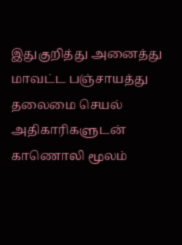இதுகுறித்து அனைத்து மாவட்ட பஞ்சாயத்து தலைமை செயல் அதிகாரிகளுடன் காணொலி மூலம்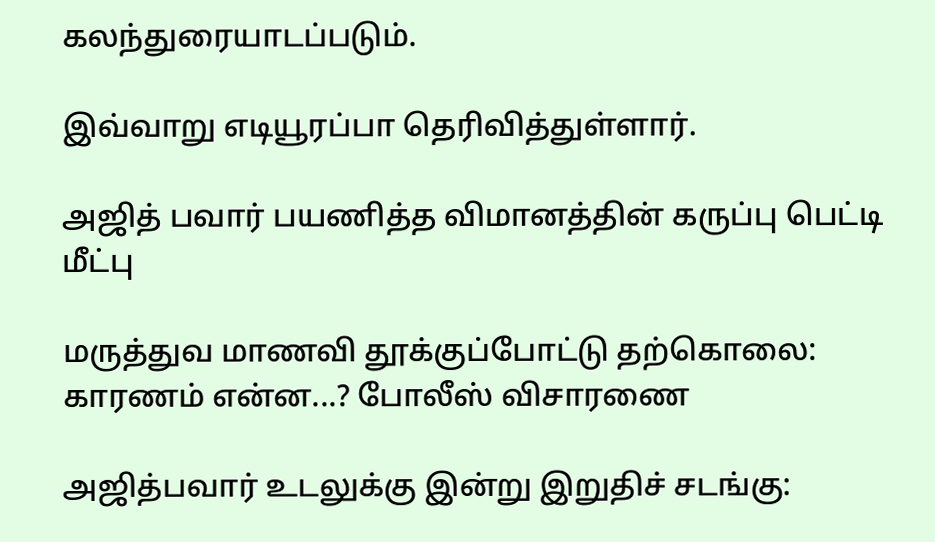கலந்துரையாடப்படும்.

இவ்வாறு எடியூரப்பா தெரிவித்துள்ளார்.

அஜித் பவார் பயணித்த விமானத்தின் கருப்பு பெட்டி மீட்பு

மருத்துவ மாணவி தூக்குப்போட்டு தற்கொலை: காரணம் என்ன...? போலீஸ் விசாரணை

அஜித்பவார் உடலுக்கு இன்று இறுதிச் சடங்கு: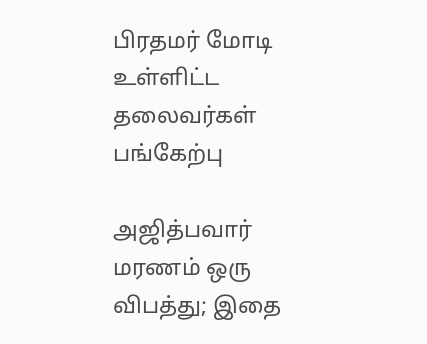பிரதமர் மோடி உள்ளிட்ட தலைவர்கள் பங்கேற்பு

அஜித்பவார் மரணம் ஒரு விபத்து; இதை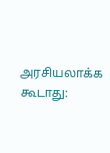அரசியலாக்க கூடாது: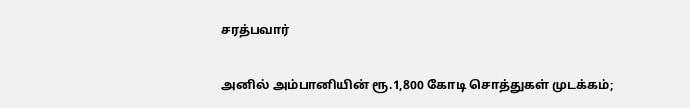சரத்பவார்

அனில் அம்பானியின் ரூ.1,800 கோடி சொத்துகள் முடக்கம்;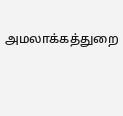அமலாக்கத்துறை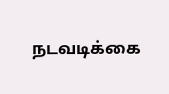நடவடிக்கை